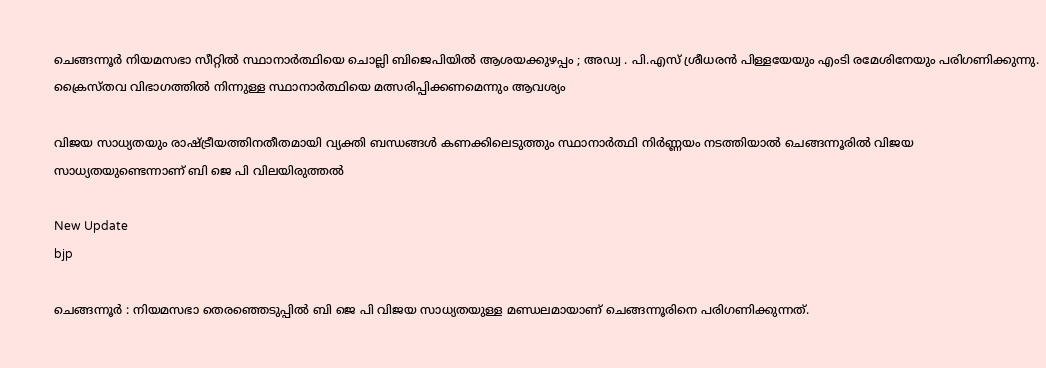ചെങ്ങന്നൂർ നിയമസഭാ സീറ്റിൽ സ്ഥാനാർത്ഥിയെ ചൊല്ലി ബിജെപിയിൽ ആശയക്കുഴപ്പം ; അഡ്വ . പി.എസ് ശ്രീധരൻ പിള്ളയേയും എംടി രമേശിനേയും പരിഗണിക്കുന്നു. ക്രൈസ്തവ വിഭാഗത്തിൽ നിന്നുള്ള സ്ഥാനാർത്ഥിയെ മത്സരിപ്പിക്കണമെന്നും ആവശ്യം

വിജയ സാധ്യതയും രാഷ്ട്രീയത്തിനതീതമായി വ്യക്തി ബന്ധങ്ങൾ കണക്കിലെടുത്തും സ്ഥാനാർത്ഥി നിർണ്ണയം നടത്തിയാൽ ചെങ്ങന്നൂരിൽ വിജയ സാധ്യതയുണ്ടെന്നാണ് ബി ജെ പി വിലയിരുത്തൽ

New Update
bjp

ചെങ്ങന്നൂർ : നിയമസഭാ തെരഞ്ഞെടുപ്പിൽ ബി ജെ പി വിജയ സാധ്യതയുള്ള മണ്ഡലമായാണ് ചെങ്ങന്നൂരിനെ പരിഗണിക്കുന്നത്.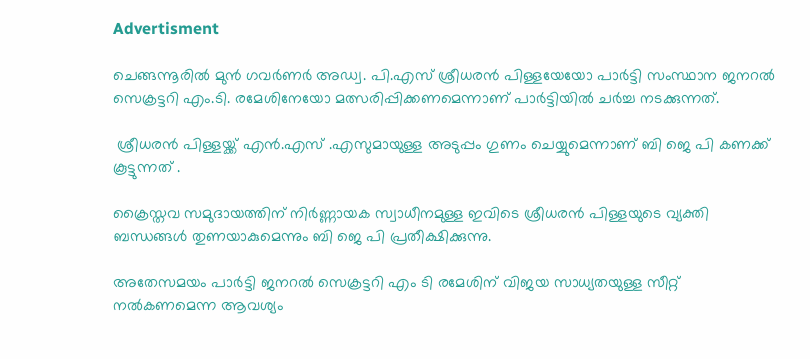Advertisment

ചെങ്ങന്നൂരിൽ മുൻ ഗവർണർ അഡ്വ. പി.എസ് ശ്രീധരൻ പിള്ളയേയോ പാർട്ടി സംസ്ഥാന ജനറൽ സെക്രട്ടറി എം.ടി. രമേശിനേയോ മത്സരിപ്പിക്കണമെന്നാണ് പാർട്ടിയിൽ ചർച്ച നടക്കുന്നത്.

 ശ്രീധരൻ പിള്ളയ്ക്ക് എൻ.എസ് .എസുമായുള്ള അടുപ്പം ഗുണം ചെയ്യുമെന്നാണ് ബി ജെ പി കണക്ക് കൂട്ടുന്നത് .

ക്രൈസ്തവ സമുദായത്തിന് നിർണ്ണായക സ്വാധീനമുള്ള ഇവിടെ ശ്രീധരൻ പിള്ളയുടെ വ്യക്തി ബന്ധങ്ങൾ തുണയാകുമെന്നും ബി ജെ പി പ്രതീക്ഷിക്കുന്നു.

അതേസമയം പാർട്ടി ജനറൽ സെക്രട്ടറി എം ടി രമേശിന് വിജയ സാധ്യതയുള്ള സീറ്റ് നൽകണമെന്ന ആവശ്യം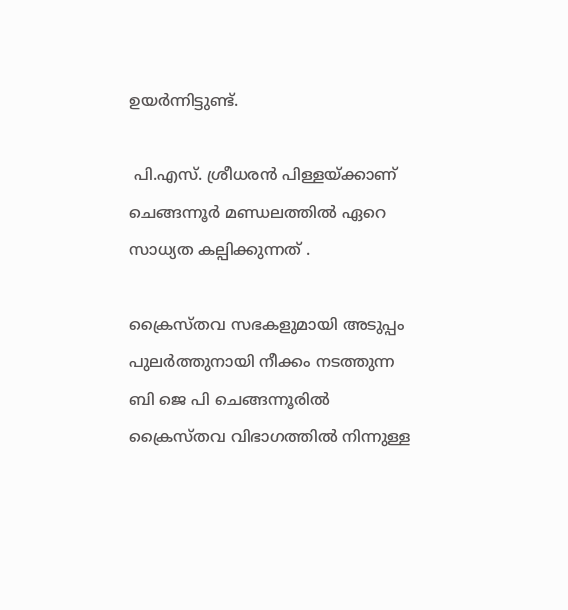ഉയർന്നിട്ടുണ്ട്.

 പി.എസ്. ശ്രീധരൻ പിള്ളയ്ക്കാണ് ചെങ്ങന്നൂർ മണ്ഡലത്തിൽ ഏറെ സാധ്യത കല്പിക്കുന്നത് .

ക്രൈസ്തവ സഭകളുമായി അടുപ്പം പുലർത്തുനായി നീക്കം നടത്തുന്ന ബി ജെ പി ചെങ്ങന്നൂരിൽ ക്രൈസ്തവ വിഭാഗത്തിൽ നിന്നുള്ള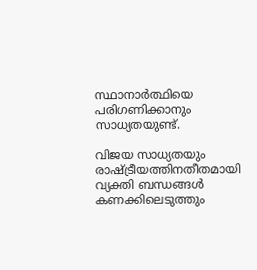സ്ഥാനാർത്ഥിയെ പരിഗണിക്കാനും സാധ്യതയുണ്ട്.

വിജയ സാധ്യതയും രാഷ്ട്രീയത്തിനതീതമായി വ്യക്തി ബന്ധങ്ങൾ കണക്കിലെടുത്തും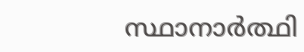സ്ഥാനാർത്ഥി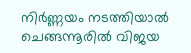നിർണ്ണയം നടത്തിയാൽ ചെങ്ങന്നൂരിൽ വിജയ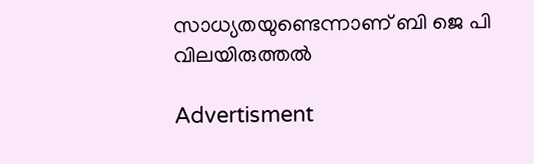സാധ്യതയുണ്ടെന്നാണ് ബി ജെ പി വിലയിരുത്തൽ

Advertisment